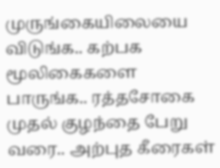முருங்கையிலையை விடுங்க.. கற்பக மூலிகைகளை பாருங்க.. ரத்தசோகை முதல் குழந்தை பேறு வரை.. அற்புத கீரைகள்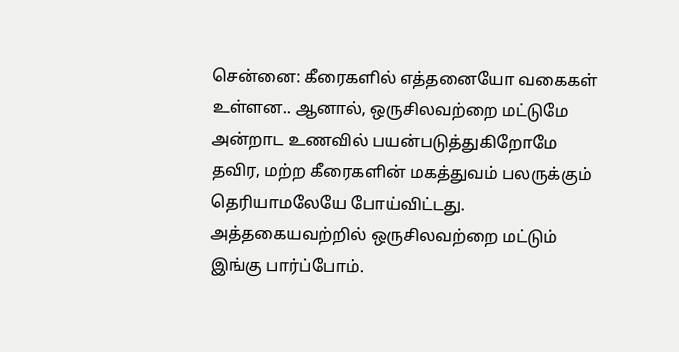சென்னை: கீரைகளில் எத்தனையோ வகைகள் உள்ளன.. ஆனால், ஒருசிலவற்றை மட்டுமே அன்றாட உணவில் பயன்படுத்துகிறோமே தவிர, மற்ற கீரைகளின் மகத்துவம் பலருக்கும் தெரியாமலேயே போய்விட்டது. அத்தகையவற்றில் ஒருசிலவற்றை மட்டும் இங்கு பார்ப்போம்.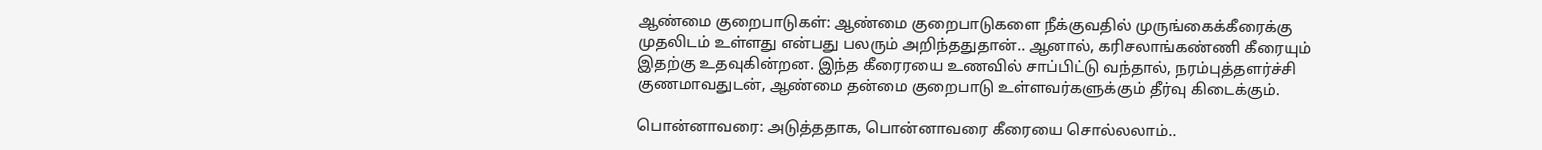ஆண்மை குறைபாடுகள்: ஆண்மை குறைபாடுகளை நீக்குவதில் முருங்கைக்கீரைக்கு முதலிடம் உள்ளது என்பது பலரும் அறிந்ததுதான்.. ஆனால், கரிசலாங்கண்ணி கீரையும் இதற்கு உதவுகின்றன. இந்த கீரைரயை உணவில் சாப்பிட்டு வந்தால், நரம்புத்தளர்ச்சி குணமாவதுடன், ஆண்மை தன்மை குறைபாடு உள்ளவர்களுக்கும் தீர்வு கிடைக்கும்.

பொன்னாவரை: அடுத்ததாக, பொன்னாவரை கீரையை சொல்லலாம்..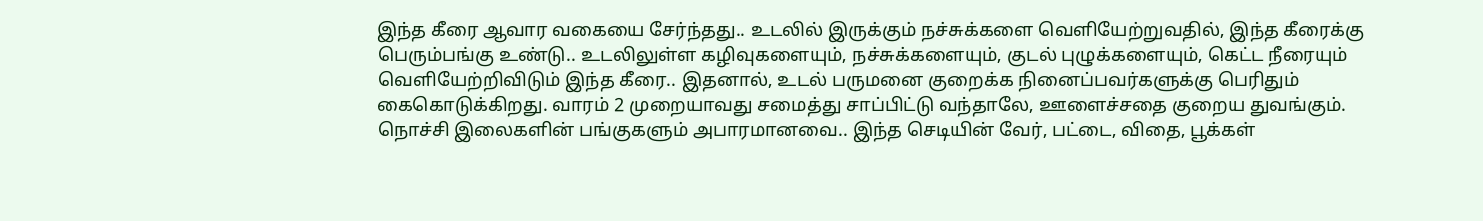இந்த கீரை ஆவார வகையை சேர்ந்தது.. உடலில் இருக்கும் நச்சுக்களை வெளியேற்றுவதில், இந்த கீரைக்கு பெரும்பங்கு உண்டு.. உடலிலுள்ள கழிவுகளையும், நச்சுக்களையும், குடல் புழுக்களையும், கெட்ட நீரையும் வெளியேற்றிவிடும் இந்த கீரை.. இதனால், உடல் பருமனை குறைக்க நினைப்பவர்களுக்கு பெரிதும் கைகொடுக்கிறது. வாரம் 2 முறையாவது சமைத்து சாப்பிட்டு வந்தாலே, ஊளைச்சதை குறைய துவங்கும்.
நொச்சி இலைகளின் பங்குகளும் அபாரமானவை.. இந்த செடியின் வேர், பட்டை, விதை, பூக்கள்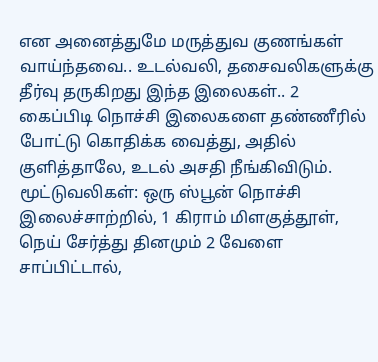என அனைத்துமே மருத்துவ குணங்கள் வாய்ந்தவை.. உடல்வலி, தசைவலிகளுக்கு தீர்வு தருகிறது இந்த இலைகள்.. 2 கைப்பிடி நொச்சி இலைகளை தண்ணீரில் போட்டு கொதிக்க வைத்து, அதில் குளித்தாலே, உடல் அசதி நீங்கிவிடும்.
மூட்டுவலிகள்: ஒரு ஸ்பூன் நொச்சி இலைச்சாற்றில், 1 கிராம் மிளகுத்தூள், நெய் சேர்த்து தினமும் 2 வேளை சாப்பிட்டால்,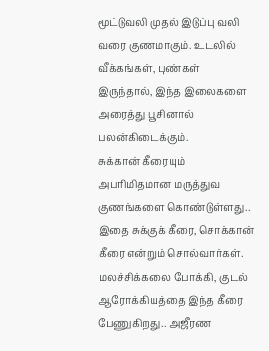மூட்டுவலி முதல் இடுப்பு வலி வரை குணமாகும். உடலில் வீக்கங்கள், புண்கள் இருந்தால், இந்த இலைகளை அரைத்து பூசினால் பலன்கிடைக்கும்.
சுக்கான் கீரையும் அபரிமிதமான மருத்துவ குணங்களை கொண்டுள்ளது.. இதை சுக்குக் கீரை, சொக்கான் கீரை என்றும் சொல்வார்கள். மலச்சிக்கலை போக்கி, குடல் ஆரோக்கியத்தை இந்த கீரை பேணுகிறது.. அஜீரண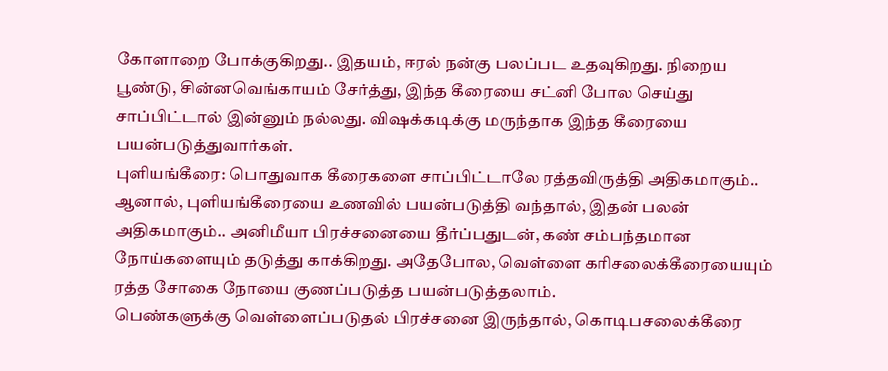கோளாறை போக்குகிறது.. இதயம், ஈரல் நன்கு பலப்பட உதவுகிறது. நிறைய பூண்டு, சின்னவெங்காயம் சேர்த்து, இந்த கீரையை சட்னி போல செய்து சாப்பிட்டால் இன்னும் நல்லது. விஷக்கடிக்கு மருந்தாக இந்த கீரையை பயன்படுத்துவார்கள்.
புளியங்கீரை: பொதுவாக கீரைகளை சாப்பிட்டாலே ரத்தவிருத்தி அதிகமாகும்.. ஆனால், புளியங்கீரையை உணவில் பயன்படுத்தி வந்தால், இதன் பலன் அதிகமாகும்.. அனிமீயா பிரச்சனையை தீர்ப்பதுடன், கண் சம்பந்தமான நோய்களையும் தடுத்து காக்கிறது. அதேபோல, வெள்ளை கரிசலைக்கீரையையும் ரத்த சோகை நோயை குணப்படுத்த பயன்படுத்தலாம்.
பெண்களுக்கு வெள்ளைப்படுதல் பிரச்சனை இருந்தால், கொடிபசலைக்கீரை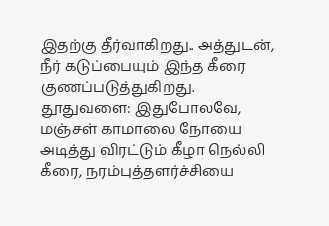இதற்கு தீர்வாகிறது.. அத்துடன், நீர் கடுப்பையும் இந்த கீரை குணப்படுத்துகிறது.
தூதுவளை: இதுபோலவே, மஞ்சள் காமாலை நோயை அடித்து விரட்டும் கீழா நெல்லி கீரை, நரம்புத்தளர்ச்சியை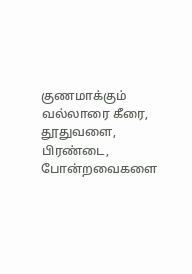குணமாக்கும் வல்லாரை கீரை, தூதுவளை, பிரண்டை, போன்றவைகளை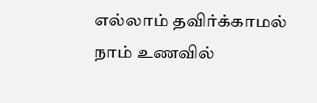எல்லாம் தவிர்க்காமல் நாம் உணவில்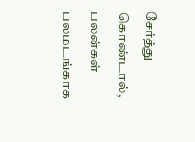சேர்த்து கொண்டால், பலன்கள் பலமடங்காக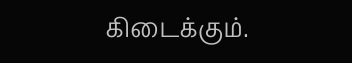கிடைக்கும்.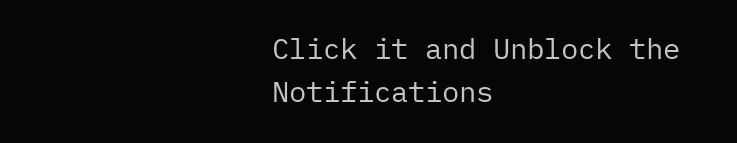Click it and Unblock the Notifications